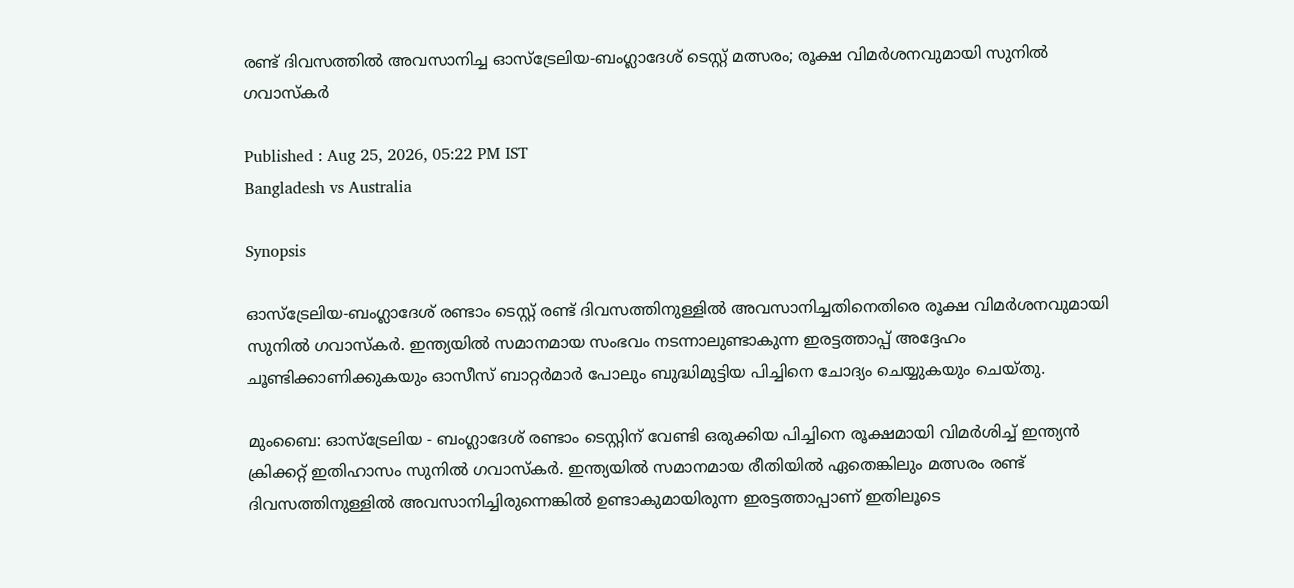രണ്ട് ദിവസത്തില്‍ അവസാനിച്ച ഓസ്‌ട്രേലിയ-ബംഗ്ലാദേശ് ടെസ്റ്റ് മത്സരം; രൂക്ഷ വിമര്‍ശനവുമായി സുനില്‍ ഗവാസ്‌കര്‍

Published : Aug 25, 2026, 05:22 PM IST
Bangladesh vs Australia

Synopsis

ഓസ്‌ട്രേലിയ-ബംഗ്ലാദേശ് രണ്ടാം ടെസ്റ്റ് രണ്ട് ദിവസത്തിനുള്ളില്‍ അവസാനിച്ചതിനെതിരെ രൂക്ഷ വിമര്‍ശനവുമായി സുനില്‍ ഗവാസ്‌കര്‍. ഇന്ത്യയില്‍ സമാനമായ സംഭവം നടന്നാലുണ്ടാകുന്ന ഇരട്ടത്താപ്പ് അദ്ദേഹം ചൂണ്ടിക്കാണിക്കുകയും ഓസീസ് ബാറ്റര്‍മാര്‍ പോലും ബുദ്ധിമുട്ടിയ പിച്ചിനെ ചോദ്യം ചെയ്യുകയും ചെയ്തു.

മുംബൈ: ഓസ്‌ട്രേലിയ - ബംഗ്ലാദേശ് രണ്ടാം ടെസ്റ്റിന് വേണ്ടി ഒരുക്കിയ പിച്ചിനെ രൂക്ഷമായി വിമര്‍ശിച്ച് ഇന്ത്യന്‍ ക്രിക്കറ്റ് ഇതിഹാസം സുനില്‍ ഗവാസ്‌കര്‍. ഇന്ത്യയില്‍ സമാനമായ രീതിയില്‍ ഏതെങ്കിലും മത്സരം രണ്ട് ദിവസത്തിനുള്ളില്‍ അവസാനിച്ചിരുന്നെങ്കില്‍ ഉണ്ടാകുമായിരുന്ന ഇരട്ടത്താപ്പാണ് ഇതിലൂടെ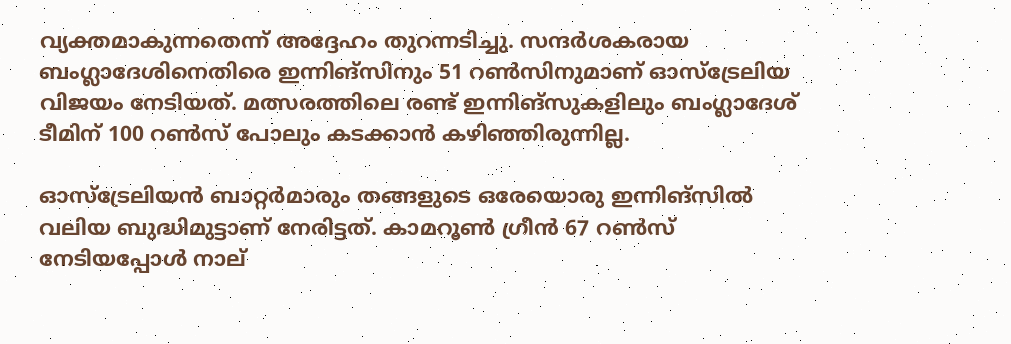വ്യക്തമാകുന്നതെന്ന് അദ്ദേഹം തുറന്നടിച്ചു. സന്ദര്‍ശകരായ ബംഗ്ലാദേശിനെതിരെ ഇന്നിങ്‌സിനും 51 റണ്‍സിനുമാണ് ഓസ്‌ട്രേലിയ വിജയം നേടിയത്. മത്സരത്തിലെ രണ്ട് ഇന്നിങ്‌സുകളിലും ബംഗ്ലാദേശ് ടീമിന് 100 റണ്‍സ് പോലും കടക്കാന്‍ കഴിഞ്ഞിരുന്നില്ല.

ഓസ്‌ട്രേലിയന്‍ ബാറ്റര്‍മാരും തങ്ങളുടെ ഒരേയൊരു ഇന്നിങ്‌സില്‍ വലിയ ബുദ്ധിമുട്ടാണ് നേരിട്ടത്. കാമറൂണ്‍ ഗ്രീന്‍ 67 റണ്‍സ് നേടിയപ്പോള്‍ നാല്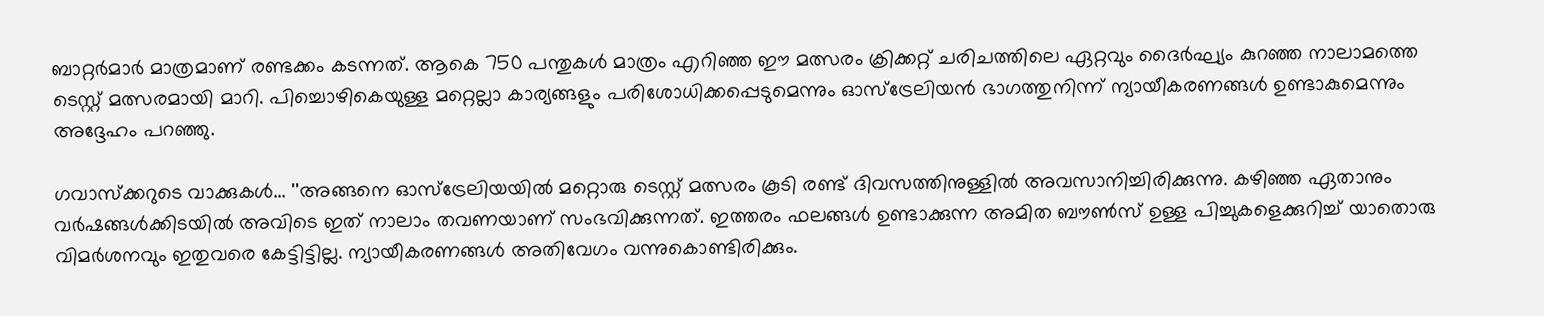ബാറ്റര്‍മാര്‍ മാത്രമാണ് രണ്ടക്കം കടന്നത്. ആകെ 750 പന്തുകള്‍ മാത്രം എറിഞ്ഞ ഈ മത്സരം ക്രിക്കറ്റ് ചരിചത്തിലെ ഏറ്റവും ദൈര്‍ഘ്യം കുറഞ്ഞ നാലാമത്തെ ടെസ്റ്റ് മത്സരമായി മാറി. പിച്ചൊഴികെയുള്ള മറ്റെല്ലാ കാര്യങ്ങളും പരിശോധിക്കപ്പെടുമെന്നും ഓസ്‌ട്രേലിയന്‍ ഭാഗത്തുനിന്ന് ന്യായീകരണങ്ങള്‍ ഉണ്ടാകുമെന്നും അദ്ദേഹം പറഞ്ഞു.

ഗവാസ്‌ക്കറുടെ വാക്കുകള്‍... ''അങ്ങനെ ഓസ്‌ട്രേലിയയില്‍ മറ്റൊരു ടെസ്റ്റ് മത്സരം കൂടി രണ്ട് ദിവസത്തിനുള്ളില്‍ അവസാനിച്ചിരിക്കുന്നു. കഴിഞ്ഞ ഏതാനും വര്‍ഷങ്ങള്‍ക്കിടയില്‍ അവിടെ ഇത് നാലാം തവണയാണ് സംഭവിക്കുന്നത്. ഇത്തരം ഫലങ്ങള്‍ ഉണ്ടാക്കുന്ന അമിത ബൗണ്‍സ് ഉള്ള പിച്ചുകളെക്കുറിച്ച് യാതൊരു വിമര്‍ശനവും ഇതുവരെ കേട്ടിട്ടില്ല. ന്യായീകരണങ്ങള്‍ അതിവേഗം വന്നുകൊണ്ടിരിക്കും.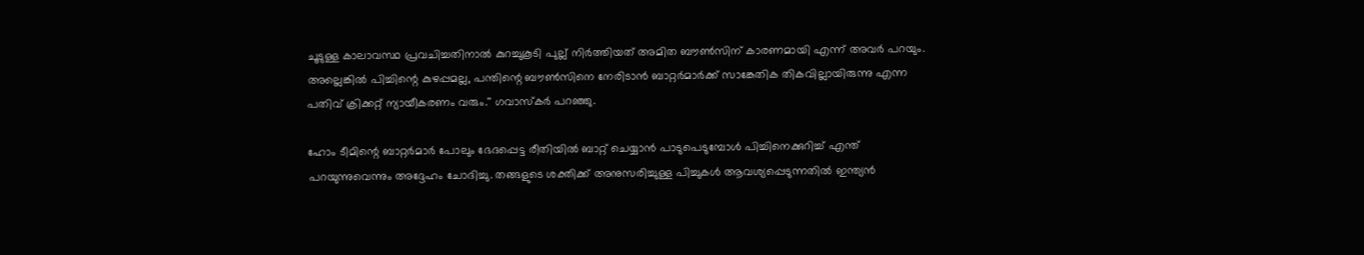ചൂടുള്ള കാലാവസ്ഥ പ്രവചിച്ചതിനാല്‍ കുറച്ചുകൂടി പുല്ല് നിര്‍ത്തിയത് അമിത ബൗണ്‍സിന് കാരണമായി എന്ന് അവര്‍ പറയും. അല്ലെങ്കില്‍ പിച്ചിന്റെ കുഴപ്പമല്ല, പന്തിന്റെ ബൗണ്‍സിനെ നേരിടാന്‍ ബാറ്റര്‍മാര്‍ക്ക് സാങ്കേതിക തികവില്ലായിരുന്നു എന്ന പതിവ് ക്രിക്കറ്റ് ന്യായീകരണം വരും.'' ഗവാസ്‌കര്‍ പറഞ്ഞു.

ഹോം ടീമിന്റെ ബാറ്റര്‍മാര്‍ പോലും ഭേദപ്പെട്ട രീതിയില്‍ ബാറ്റ് ചെയ്യാന്‍ പാടുപെടുമ്പോള്‍ പിച്ചിനെക്കുറിച്ച് എന്ത് പറയുന്നുവെന്നും അദ്ദേഹം ചോദിച്ചു. തങ്ങളുടെ ശക്തിക്ക് അനുസരിച്ചുള്ള പിച്ചുകള്‍ ആവശ്യപ്പെടുന്നതില്‍ ഇന്ത്യന്‍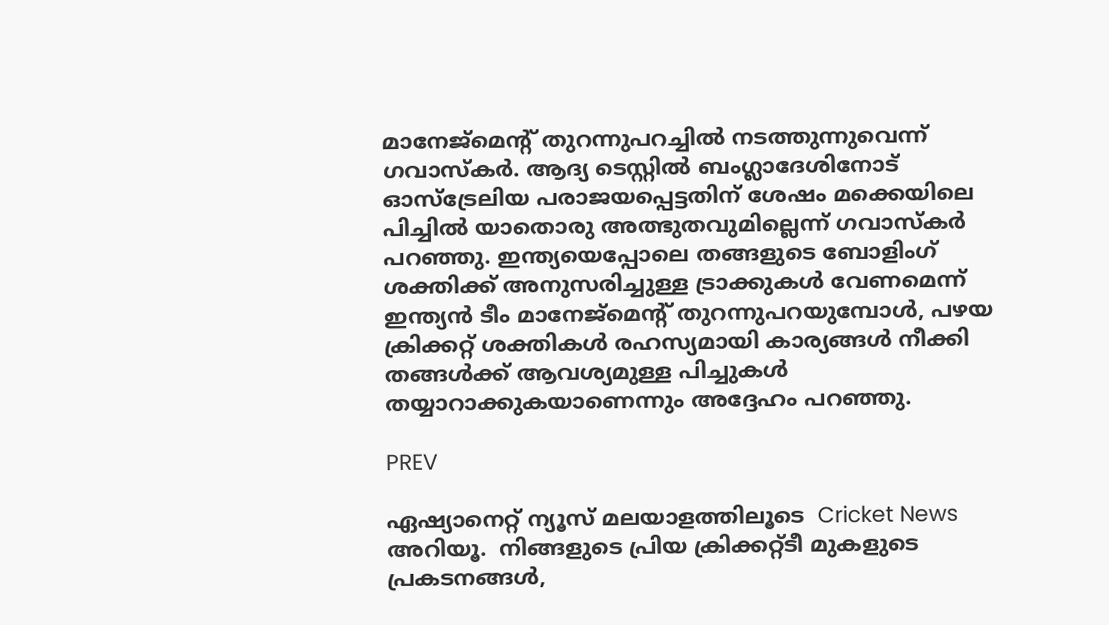മാനേജ്‌മെന്റ് തുറന്നുപറച്ചില്‍ നടത്തുന്നുവെന്ന് ഗവാസ്‌കര്‍. ആദ്യ ടെസ്റ്റില്‍ ബംഗ്ലാദേശിനോട് ഓസ്‌ട്രേലിയ പരാജയപ്പെട്ടതിന് ശേഷം മക്കെയിലെ പിച്ചില്‍ യാതൊരു അത്ഭുതവുമില്ലെന്ന് ഗവാസ്‌കര്‍ പറഞ്ഞു. ഇന്ത്യയെപ്പോലെ തങ്ങളുടെ ബോളിംഗ് ശക്തിക്ക് അനുസരിച്ചുള്ള ട്രാക്കുകള്‍ വേണമെന്ന് ഇന്ത്യന്‍ ടീം മാനേജ്‌മെന്റ് തുറന്നുപറയുമ്പോള്‍, പഴയ ക്രിക്കറ്റ് ശക്തികള്‍ രഹസ്യമായി കാര്യങ്ങള്‍ നീക്കി തങ്ങള്‍ക്ക് ആവശ്യമുള്ള പിച്ചുകള്‍ തയ്യാറാക്കുകയാണെന്നും അദ്ദേഹം പറഞ്ഞു.

PREV

ഏഷ്യാനെറ്റ് ന്യൂസ് മലയാളത്തിലൂടെ  Cricket News അറിയൂ.  നിങ്ങളുടെ പ്രിയ ക്രിക്കറ്റ്ടീ മുകളുടെ പ്രകടനങ്ങൾ,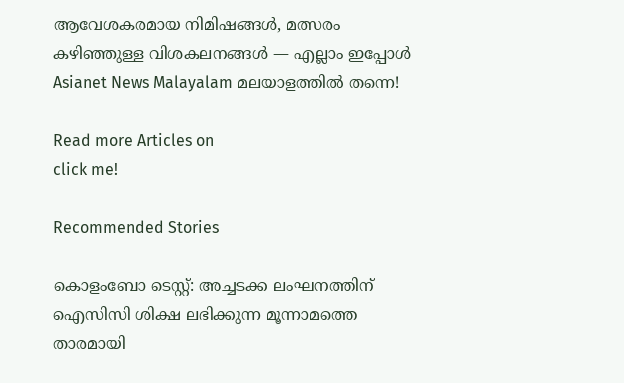ആവേശകരമായ നിമിഷങ്ങൾ, മത്സരം കഴിഞ്ഞുള്ള വിശകലനങ്ങൾ — എല്ലാം ഇപ്പോൾ Asianet News Malayalam മലയാളത്തിൽ തന്നെ!

Read more Articles on
click me!

Recommended Stories

കൊളംബോ ടെസ്റ്റ്: അച്ചടക്ക ലംഘനത്തിന് ഐസിസി ശിക്ഷ ലഭിക്കുന്ന മൂന്നാമത്തെ താരമായി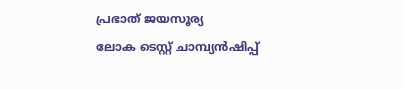പ്രഭാത് ജയസൂര്യ
ലോക ടെസ്റ്റ് ചാമ്പ്യന്‍ഷിപ്പ്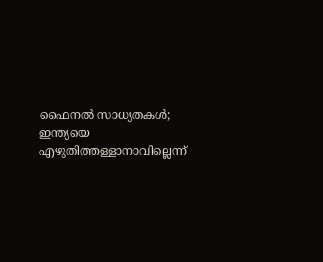ഫൈനല്‍ സാധ്യതകള്‍; ഇന്ത്യയെ എഴുതിത്തള്ളാനാവില്ലെന്ന്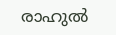രാഹുല്‍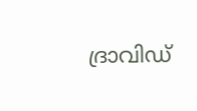ദ്രാവിഡ്